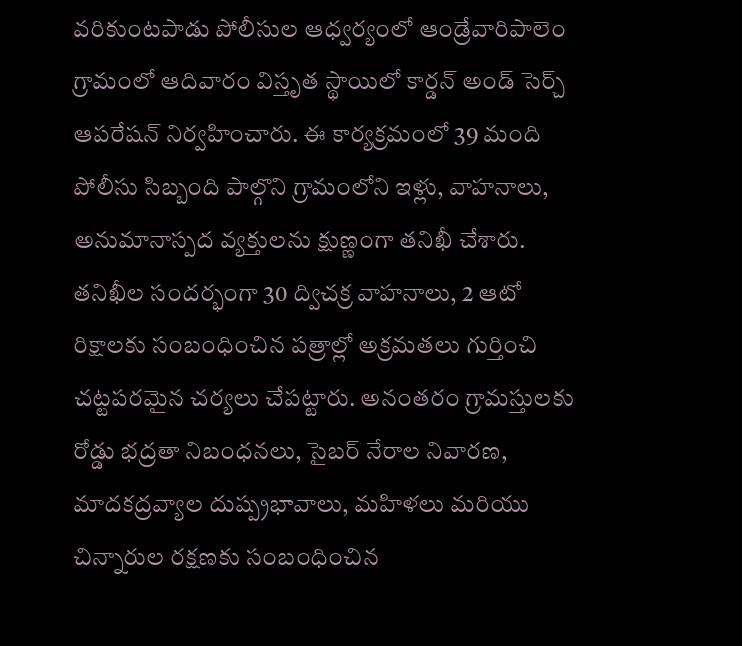వరికుంటపాడు పోలీసుల ఆధ్వర్యంలో ఆండ్రేవారిపాలెం గ్రామంలో ఆదివారం విస్తృత స్థాయిలో కార్డన్ అండ్ సెర్చ్ ఆపరేషన్ నిర్వహించారు. ఈ కార్యక్రమంలో 39 మంది పోలీసు సిబ్బంది పాల్గొని గ్రామంలోని ఇళ్లు, వాహనాలు, అనుమానాస్పద వ్యక్తులను క్షుణ్ణంగా తనిఖీ చేశారు. తనిఖీల సందర్భంగా 30 ద్విచక్ర వాహనాలు, 2 ఆటో రిక్షాలకు సంబంధించిన పత్రాల్లో అక్రమతలు గుర్తించి చట్టపరమైన చర్యలు చేపట్టారు. అనంతరం గ్రామస్తులకు రోడ్డు భద్రతా నిబంధనలు, సైబర్ నేరాల నివారణ, మాదకద్రవ్యాల దుష్ప్రభావాలు, మహిళలు మరియు చిన్నారుల రక్షణకు సంబంధించిన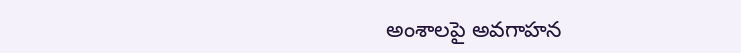అంశాలపై అవగాహన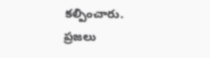కల్పించారు. ప్రజలు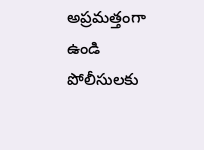అప్రమత్తంగా ఉండి పోలీసులకు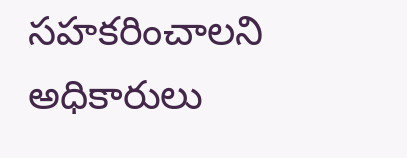సహకరించాలని అధికారులు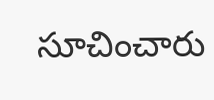సూచించారు